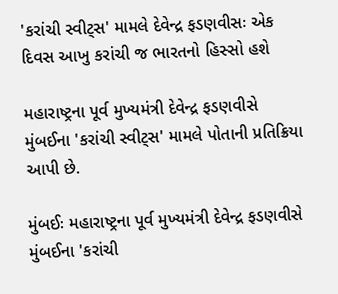'કરાંચી સ્વીટ્સ' મામલે દેવેન્દ્ર ફડણવીસઃ એક દિવસ આખુ કરાંચી જ ભારતનો હિસ્સો હશે

મહારાષ્ટ્રના પૂર્વ મુખ્યમંત્રી દેવેન્દ્ર ફડણવીસે મુંબઈના 'કરાંચી સ્વીટ્સ' મામલે પોતાની પ્રતિક્રિયા આપી છે.

મુંબઈઃ મહારાષ્ટ્રના પૂર્વ મુખ્યમંત્રી દેવેન્દ્ર ફડણવીસે મુંબઈના 'કરાંચી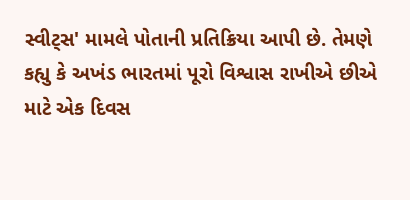સ્વીટ્સ' મામલે પોતાની પ્રતિક્રિયા આપી છે. તેમણે કહ્યુ કે અખંડ ભારતમાં પૂરો વિશ્વાસ રાખીએ છીએ માટે એક દિવસ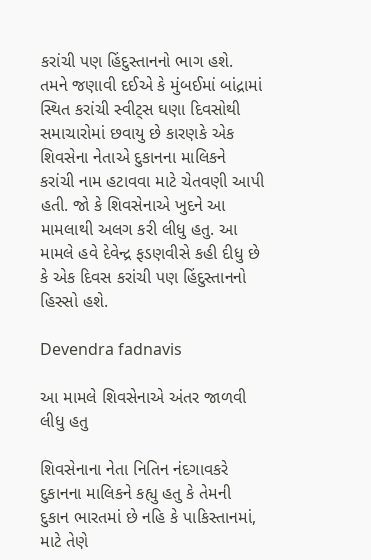કરાંચી પણ હિંદુસ્તાનનો ભાગ હશે. તમને જણાવી દઈએ કે મુંબઈમાં બાંદ્રામાં સ્થિત કરાંચી સ્વીટ્સ ઘણા દિવસોથી સમાચારોમાં છવાયુ છે કારણકે એક શિવસેના નેતાએ દુકાનના માલિકને કરાંચી નામ હટાવવા માટે ચેતવણી આપી હતી. જો કે શિવસેનાએ ખુદને આ મામલાથી અલગ કરી લીધુ હતુ. આ મામલે હવે દેવેન્દ્ર ફડણવીસે કહી દીધુ છે કે એક દિવસ કરાંચી પણ હિંદુસ્તાનનો હિસ્સો હશે.

Devendra fadnavis

આ મામલે શિવસેનાએ અંતર જાળવી લીધુ હતુ

શિવસેનાના નેતા નિતિન નંદગાવકરે દુકાનના માલિકને કહ્યુ હતુ કે તેમની દુકાન ભારતમાં છે નહિ કે પાકિસ્તાનમાં, માટે તેણે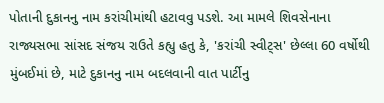પોતાની દુકાનનુ નામ કરાંચીમાંથી હટાવવુ પડશે. આ મામલે શિવસેનાના રાજ્યસભા સાંસદ સંજય રાઉતે કહ્યુ હતુ કે, 'કરાંચી સ્વીટ્સ' છેલ્લા 60 વર્ષોથી મુંબઈમાં છે, માટે દુકાનનુ નામ બદલવાની વાત પાર્ટીનુ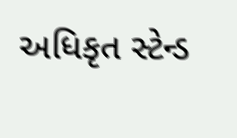અધિકૃત સ્ટેન્ડ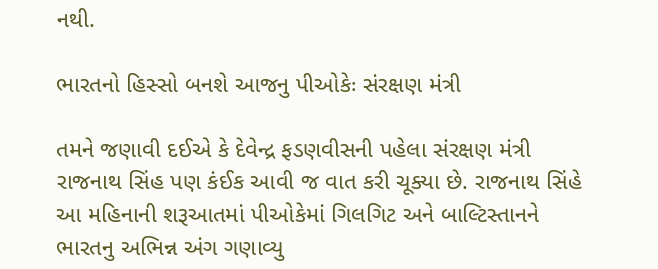નથી.

ભારતનો હિસ્સો બનશે આજનુ પીઓકેઃ સંરક્ષણ મંત્રી

તમને જણાવી દઈએ કે દેવેન્દ્ર ફડણવીસની પહેલા સંરક્ષણ મંત્રી રાજનાથ સિંહ પણ કંઈક આવી જ વાત કરી ચૂક્યા છે. રાજનાથ સિંહે આ મહિનાની શરૂઆતમાં પીઓકેમાં ગિલગિટ અને બાલ્ટિસ્તાનને ભારતનુ અભિન્ન અંગ ગણાવ્યુ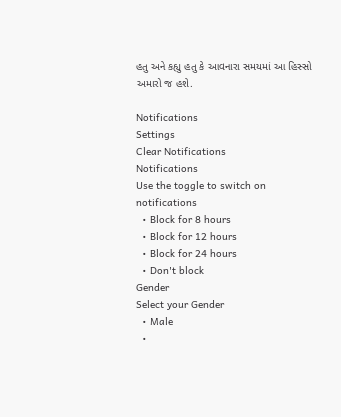હતુ અને કહ્યુ હતુ કે આવનારા સમયમાં આ હિસ્સો અમારો જ હશે.

Notifications
Settings
Clear Notifications
Notifications
Use the toggle to switch on notifications
  • Block for 8 hours
  • Block for 12 hours
  • Block for 24 hours
  • Don't block
Gender
Select your Gender
  • Male
  •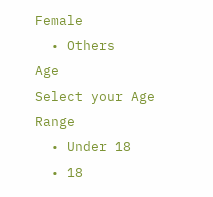Female
  • Others
Age
Select your Age Range
  • Under 18
  • 18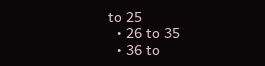to 25
  • 26 to 35
  • 36 to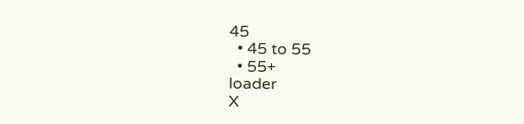45
  • 45 to 55
  • 55+
loader
X